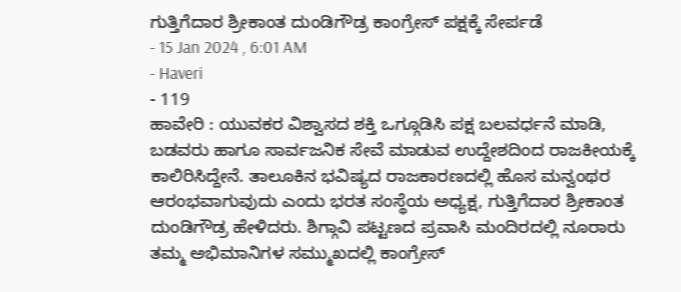ಗುತ್ತಿಗೆದಾರ ಶ್ರೀಕಾಂತ ದುಂಡಿಗೌಡ್ರ ಕಾಂಗ್ರೇಸ್ ಪಕ್ಷಕ್ಕೆ ಸೇರ್ಪಡೆ
- 15 Jan 2024 , 6:01 AM
- Haveri
- 119
ಹಾವೇರಿ : ಯುವಕರ ವಿಶ್ವಾಸದ ಶಕ್ತಿ ಒಗ್ಗೂಡಿಸಿ ಪಕ್ಷ ಬಲವರ್ಧನೆ ಮಾಡಿ, ಬಡವರು ಹಾಗೂ ಸಾರ್ವಜನಿಕ ಸೇವೆ ಮಾಡುವ ಉದ್ದೇಶದಿಂದ ರಾಜಕೀಯಕ್ಕೆ ಕಾಲಿರಿಸಿದ್ದೇನೆ. ತಾಲೂಕಿನ ಭವಿಷ್ಯದ ರಾಜಕಾರಣದಲ್ಲಿ ಹೊಸ ಮನ್ವಂಥರ ಆರಂಭವಾಗುವುದು ಎಂದು ಭರತ ಸಂಸ್ಥೆಯ ಅಧ್ಯಕ್ಷ, ಗುತ್ತಿಗೆದಾರ ಶ್ರೀಕಾಂತ ದುಂಡಿಗೌಡ್ರ ಹೇಳಿದರು. ಶಿಗ್ಗಾವಿ ಪಟ್ಟಣದ ಪ್ರವಾಸಿ ಮಂದಿರದಲ್ಲಿ ನೂರಾರು ತಮ್ಮ ಅಭಿಮಾನಿಗಳ ಸಮ್ಮುಖದಲ್ಲಿ ಕಾಂಗ್ರೇಸ್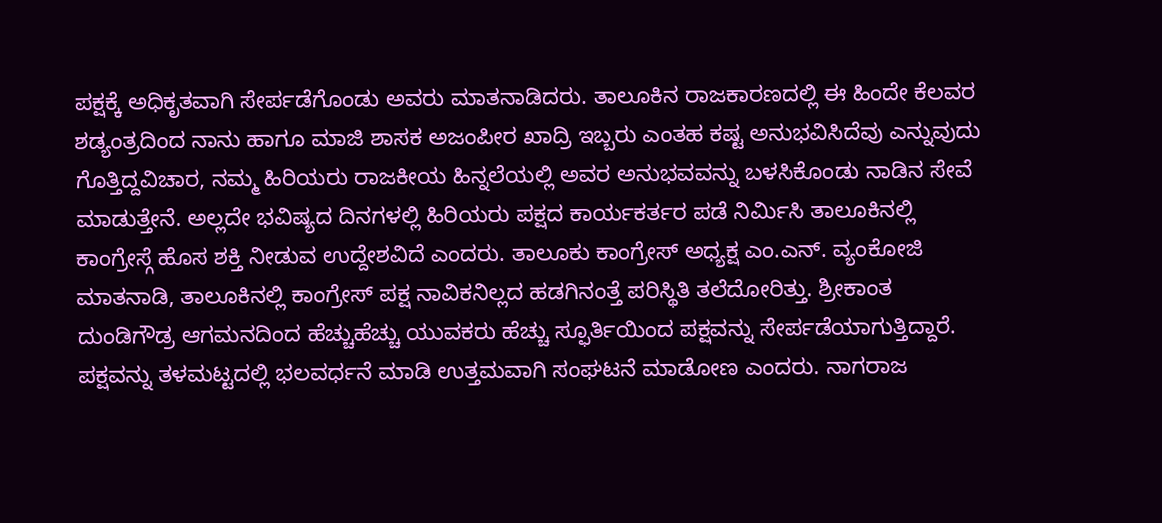ಪಕ್ಷಕ್ಕೆ ಅಧಿಕೃತವಾಗಿ ಸೇರ್ಪಡೆಗೊಂಡು ಅವರು ಮಾತನಾಡಿದರು. ತಾಲೂಕಿನ ರಾಜಕಾರಣದಲ್ಲಿ ಈ ಹಿಂದೇ ಕೆಲವರ ಶಡ್ಯಂತ್ರದಿಂದ ನಾನು ಹಾಗೂ ಮಾಜಿ ಶಾಸಕ ಅಜಂಪೀರ ಖಾದ್ರಿ ಇಬ್ಬರು ಎಂತಹ ಕಷ್ಟ ಅನುಭವಿಸಿದೆವು ಎನ್ನುವುದು ಗೊತ್ತಿದ್ದವಿಚಾರ, ನಮ್ಮ ಹಿರಿಯರು ರಾಜಕೀಯ ಹಿನ್ನಲೆಯಲ್ಲಿ ಅವರ ಅನುಭವವನ್ನು ಬಳಸಿಕೊಂಡು ನಾಡಿನ ಸೇವೆ ಮಾಡುತ್ತೇನೆ. ಅಲ್ಲದೇ ಭವಿಷ್ಯದ ದಿನಗಳಲ್ಲಿ ಹಿರಿಯರು ಪಕ್ಷದ ಕಾರ್ಯಕರ್ತರ ಪಡೆ ನಿರ್ಮಿಸಿ ತಾಲೂಕಿನಲ್ಲಿ ಕಾಂಗ್ರೇಸ್ಗೆ ಹೊಸ ಶಕ್ತಿ ನೀಡುವ ಉದ್ದೇಶವಿದೆ ಎಂದರು. ತಾಲೂಕು ಕಾಂಗ್ರೇಸ್ ಅಧ್ಯಕ್ಷ ಎಂ.ಎನ್. ವ್ಯಂಕೋಜಿ ಮಾತನಾಡಿ, ತಾಲೂಕಿನಲ್ಲಿ ಕಾಂಗ್ರೇಸ್ ಪಕ್ಷ ನಾವಿಕನಿಲ್ಲದ ಹಡಗಿನಂತ್ತೆ ಪರಿಸ್ಥಿತಿ ತಲೆದೋರಿತ್ತು. ಶ್ರೀಕಾಂತ ದುಂಡಿಗೌಡ್ರ ಆಗಮನದಿಂದ ಹೆಚ್ಚುಹೆಚ್ಚು ಯುವಕರು ಹೆಚ್ಚು ಸ್ಫೂರ್ತಿಯಿಂದ ಪಕ್ಷವನ್ನು ಸೇರ್ಪಡೆಯಾಗುತ್ತಿದ್ದಾರೆ. ಪಕ್ಷವನ್ನು ತಳಮಟ್ಟದಲ್ಲಿ ಭಲವರ್ಧನೆ ಮಾಡಿ ಉತ್ತಮವಾಗಿ ಸಂಘಟನೆ ಮಾಡೋಣ ಎಂದರು. ನಾಗರಾಜ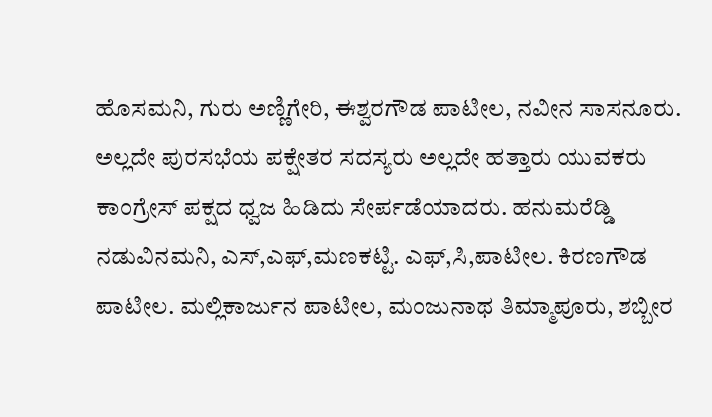ಹೊಸಮನಿ, ಗುರು ಅಣ್ಣಿಗೇರಿ, ಈಶ್ವರಗೌಡ ಪಾಟೀಲ, ನವೀನ ಸಾಸನೂರು. ಅಲ್ಲದೇ ಪುರಸಭೆಯ ಪಕ್ಷೇತರ ಸದಸ್ಯರು ಅಲ್ಲದೇ ಹತ್ತಾರು ಯುವಕರು ಕಾಂಗ್ರೇಸ್ ಪಕ್ಷದ ಧ್ವಜ ಹಿಡಿದು ಸೇರ್ಪಡೆಯಾದರು. ಹನುಮರೆಡ್ಡಿ ನಡುವಿನಮನಿ, ಎಸ್,ಎಫ್,ಮಣಕಟ್ಟಿ. ಎಫ್,ಸಿ,ಪಾಟೀಲ. ಕಿರಣಗೌಡ ಪಾಟೀಲ. ಮಲ್ಲಿಕಾರ್ಜುನ ಪಾಟೀಲ, ಮಂಜುನಾಥ ತಿಮ್ಮಾಪೂರು, ಶಬ್ಬೀರ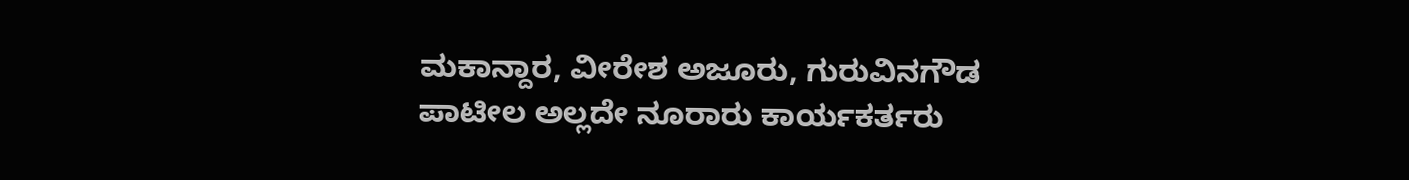ಮಕಾನ್ದಾರ, ವೀರೇಶ ಅಜೂರು, ಗುರುವಿನಗೌಡ ಪಾಟೀಲ ಅಲ್ಲದೇ ನೂರಾರು ಕಾರ್ಯಕರ್ತರು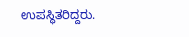ಉಪಸ್ಥಿತರಿದ್ದರು.